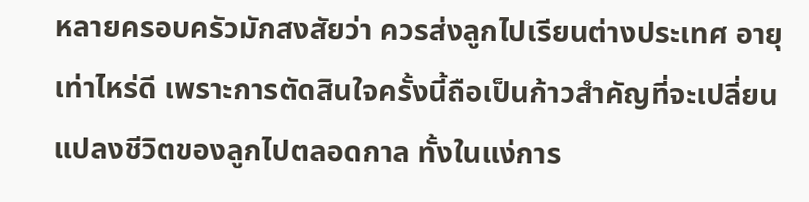หลายครอบครัวมักสงสัยว่า ควรส่งลูกไปเรียนต่างประเทศ อายุเท่าไหร่ดี เพราะการตัดสินใจครั้งนี้ถือเป็นก้าวสำคัญที่จะเปลี่ยนแปลงชีวิตของลูกไปตลอดกาล ทั้งในแง่การ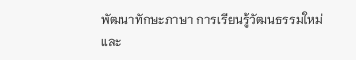พัฒนาทักษะภาษา การเรียนรู้วัฒนธรรมใหม่ และ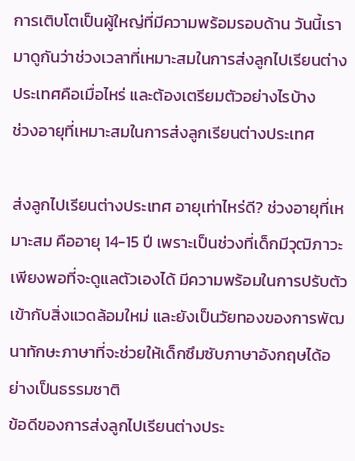การเติบโตเป็นผู้ใหญ่ที่มีความพร้อมรอบด้าน วันนี้เรามาดูกันว่าช่วงเวลาที่เหมาะสมในการส่งลูกไปเรียนต่างประเทศคือเมื่อไหร่ และต้องเตรียมตัวอย่างไรบ้าง
ช่วงอายุที่เหมาะสมในการส่งลูกเรียนต่างประเทศ

ส่งลูกไปเรียนต่างประเทศ อายุเท่าไหร่ดี? ช่วงอายุที่เหมาะสม คืออายุ 14-15 ปี เพราะเป็นช่วงที่เด็กมีวุฒิภาวะเพียงพอที่จะดูแลตัวเองได้ มีความพร้อมในการปรับตัวเข้ากับสิ่งแวดล้อมใหม่ และยังเป็นวัยทองของการพัฒนาทักษะภาษาที่จะช่วยให้เด็กซึมซับภาษาอังกฤษได้อย่างเป็นธรรมชาติ
ข้อดีของการส่งลูกไปเรียนต่างประ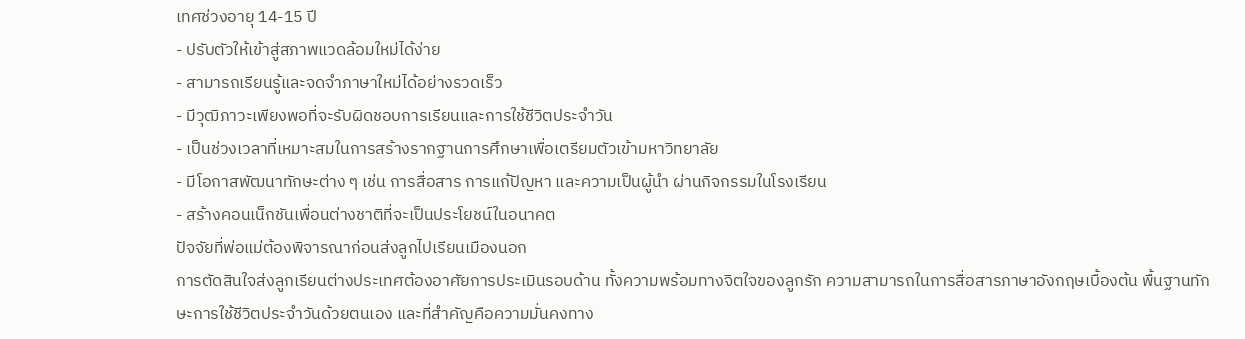เทศช่วงอายุ 14-15 ปี
- ปรับตัวให้เข้าสู่สภาพแวดล้อมใหม่ได้ง่าย
- สามารถเรียนรู้และจดจำภาษาใหม่ได้อย่างรวดเร็ว
- มีวุฒิภาวะเพียงพอที่จะรับผิดชอบการเรียนและการใช้ชีวิตประจำวัน
- เป็นช่วงเวลาที่เหมาะสมในการสร้างรากฐานการศึกษาเพื่อเตรียมตัวเข้ามหาวิทยาลัย
- มีโอกาสพัฒนาทักษะต่าง ๆ เช่น การสื่อสาร การแก้ปัญหา และความเป็นผู้นำ ผ่านกิจกรรมในโรงเรียน
- สร้างคอนเน็กชันเพื่อนต่างชาติที่จะเป็นประโยชน์ในอนาคต
ปัจจัยที่พ่อแม่ต้องพิจารณาก่อนส่งลูกไปเรียนเมืองนอก
การตัดสินใจส่งลูกเรียนต่างประเทศต้องอาศัยการประเมินรอบด้าน ทั้งความพร้อมทางจิตใจของลูกรัก ความสามารถในการสื่อสารภาษาอังกฤษเบื้องต้น พื้นฐานทักษะการใช้ชีวิตประจำวันด้วยตนเอง และที่สำคัญคือความมั่นคงทาง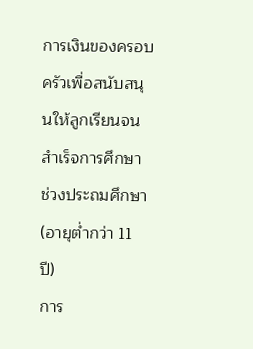การเงินของครอบครัวเพื่อสนับสนุนให้ลูกเรียนจนสำเร็จการศึกษา
ช่วงประถมศึกษา (อายุต่ำกว่า 11 ปี)
การ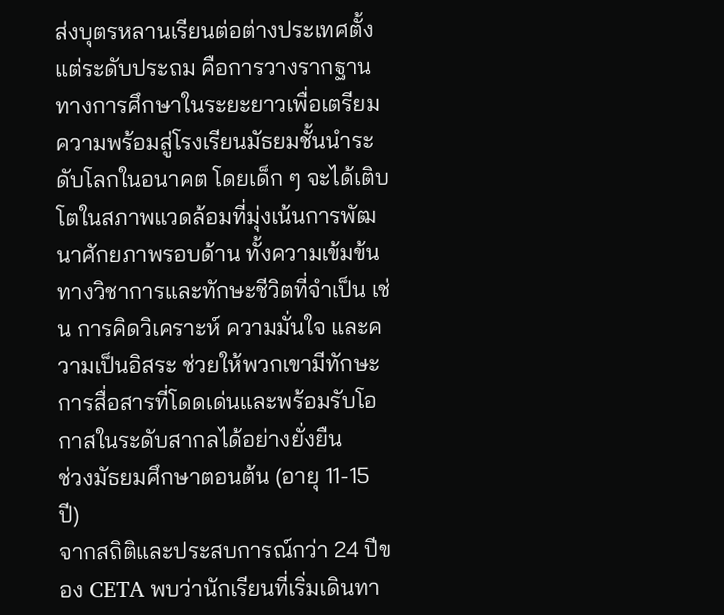ส่งบุตรหลานเรียนต่อต่างประเทศตั้งแต่ระดับประถม คือการวางรากฐานทางการศึกษาในระยะยาวเพื่อเตรียมความพร้อมสู่โรงเรียนมัธยมชั้นนำระดับโลกในอนาคต โดยเด็ก ๆ จะได้เติบโตในสภาพแวดล้อมที่มุ่งเน้นการพัฒนาศักยภาพรอบด้าน ทั้งความเข้มข้นทางวิชาการและทักษะชีวิตที่จำเป็น เช่น การคิดวิเคราะห์ ความมั่นใจ และความเป็นอิสระ ช่วยให้พวกเขามีทักษะการสื่อสารที่โดดเด่นและพร้อมรับโอกาสในระดับสากลได้อย่างยั่งยืน
ช่วงมัธยมศึกษาตอนต้น (อายุ 11-15 ปี)
จากสถิติและประสบการณ์กว่า 24 ปีของ CETA พบว่านักเรียนที่เริ่มเดินทา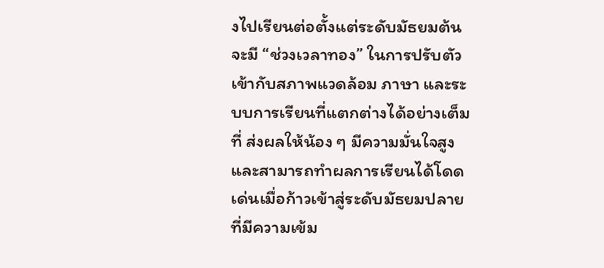งไปเรียนต่อตั้งแต่ระดับมัธยมต้น จะมี “ช่วงเวลาทอง” ในการปรับตัวเข้ากับสภาพแวดล้อม ภาษา และระบบการเรียนที่แตกต่างได้อย่างเต็มที่ ส่งผลให้น้อง ๆ มีความมั่นใจสูงและสามารถทำผลการเรียนได้โดดเด่นเมื่อก้าวเข้าสู่ระดับมัธยมปลายที่มีความเข้ม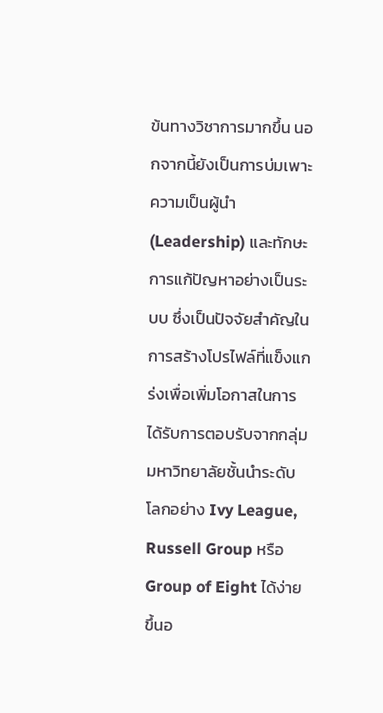ข้นทางวิชาการมากขึ้น นอกจากนี้ยังเป็นการบ่มเพาะความเป็นผู้นำ (Leadership) และทักษะการแก้ปัญหาอย่างเป็นระบบ ซึ่งเป็นปัจจัยสำคัญในการสร้างโปรไฟล์ที่แข็งแกร่งเพื่อเพิ่มโอกาสในการได้รับการตอบรับจากกลุ่มมหาวิทยาลัยชั้นนำระดับโลกอย่าง Ivy League, Russell Group หรือ Group of Eight ได้ง่ายขึ้นอ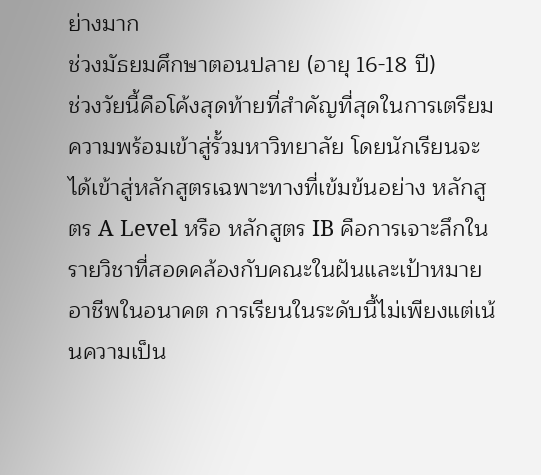ย่างมาก
ช่วงมัธยมศึกษาตอนปลาย (อายุ 16-18 ปี)
ช่วงวัยนี้คือโค้งสุดท้ายที่สำคัญที่สุดในการเตรียมความพร้อมเข้าสู่รั้วมหาวิทยาลัย โดยนักเรียนจะได้เข้าสู่หลักสูตรเฉพาะทางที่เข้มข้นอย่าง หลักสูตร A Level หรือ หลักสูตร IB คือการเจาะลึกในรายวิชาที่สอดคล้องกับคณะในฝันและเป้าหมายอาชีพในอนาคต การเรียนในระดับนี้ไม่เพียงแต่เน้นความเป็น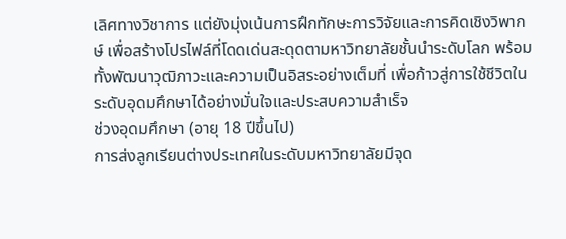เลิศทางวิชาการ แต่ยังมุ่งเน้นการฝึกทักษะการวิจัยและการคิดเชิงวิพากษ์ เพื่อสร้างโปรไฟล์ที่โดดเด่นสะดุดตามหาวิทยาลัยชั้นนำระดับโลก พร้อมทั้งพัฒนาวุฒิภาวะและความเป็นอิสระอย่างเต็มที่ เพื่อก้าวสู่การใช้ชีวิตในระดับอุดมศึกษาได้อย่างมั่นใจและประสบความสำเร็จ
ช่วงอุดมศึกษา (อายุ 18 ปีขึ้นไป)
การส่งลูกเรียนต่างประเทศในระดับมหาวิทยาลัยมีจุด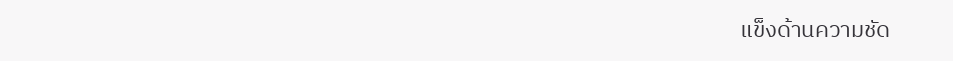แข็งด้านความชัด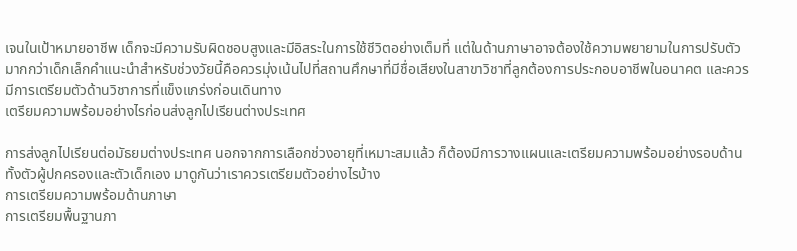เจนในเป้าหมายอาชีพ เด็กจะมีความรับผิดชอบสูงและมีอิสระในการใช้ชีวิตอย่างเต็มที่ แต่ในด้านภาษาอาจต้องใช้ความพยายามในการปรับตัวมากกว่าเด็กเล็กคำแนะนำสำหรับช่วงวัยนี้คือควรมุ่งเน้นไปที่สถานศึกษาที่มีชื่อเสียงในสาขาวิชาที่ลูกต้องการประกอบอาชีพในอนาคต และควรมีการเตรียมตัวด้านวิชาการที่แข็งแกร่งก่อนเดินทาง
เตรียมความพร้อมอย่างไรก่อนส่งลูกไปเรียนต่างประเทศ

การส่งลูกไปเรียนต่อมัธยมต่างประเทศ นอกจากการเลือกช่วงอายุที่เหมาะสมแล้ว ก็ต้องมีการวางแผนและเตรียมความพร้อมอย่างรอบด้าน ทั้งตัวผู้ปกครองและตัวเด็กเอง มาดูกันว่าเราควรเตรียมตัวอย่างไรบ้าง
การเตรียมความพร้อมด้านภาษา
การเตรียมพื้นฐานภา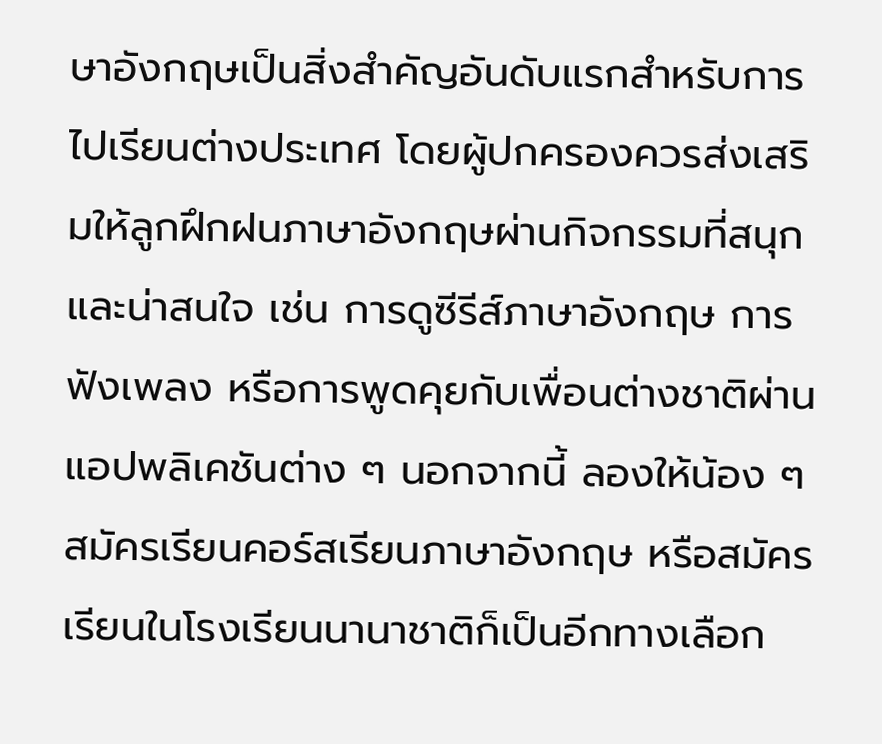ษาอังกฤษเป็นสิ่งสำคัญอันดับแรกสำหรับการไปเรียนต่างประเทศ โดยผู้ปกครองควรส่งเสริมให้ลูกฝึกฝนภาษาอังกฤษผ่านกิจกรรมที่สนุกและน่าสนใจ เช่น การดูซีรีส์ภาษาอังกฤษ การฟังเพลง หรือการพูดคุยกับเพื่อนต่างชาติผ่านแอปพลิเคชันต่าง ๆ นอกจากนี้ ลองให้น้อง ๆ สมัครเรียนคอร์สเรียนภาษาอังกฤษ หรือสมัครเรียนในโรงเรียนนานาชาติก็เป็นอีกทางเลือก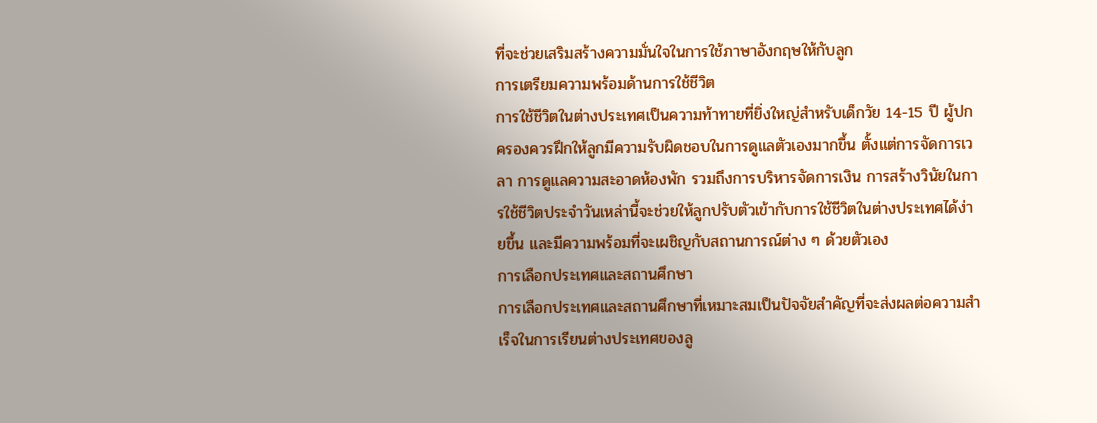ที่จะช่วยเสริมสร้างความมั่นใจในการใช้ภาษาอังกฤษให้กับลูก
การเตรียมความพร้อมด้านการใช้ชีวิต
การใช้ชีวิตในต่างประเทศเป็นความท้าทายที่ยิ่งใหญ่สำหรับเด็กวัย 14-15 ปี ผู้ปกครองควรฝึกให้ลูกมีความรับผิดชอบในการดูแลตัวเองมากขึ้น ตั้งแต่การจัดการเวลา การดูแลความสะอาดห้องพัก รวมถึงการบริหารจัดการเงิน การสร้างวินัยในการใช้ชีวิตประจำวันเหล่านี้จะช่วยให้ลูกปรับตัวเข้ากับการใช้ชีวิตในต่างประเทศได้ง่ายขึ้น และมีความพร้อมที่จะเผชิญกับสถานการณ์ต่าง ๆ ด้วยตัวเอง
การเลือกประเทศและสถานศึกษา
การเลือกประเทศและสถานศึกษาที่เหมาะสมเป็นปัจจัยสำคัญที่จะส่งผลต่อความสำเร็จในการเรียนต่างประเทศของลู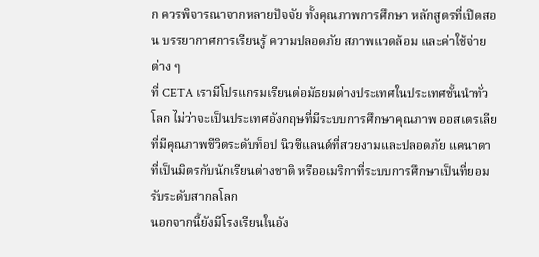ก ควรพิจารณาจากหลายปัจจัย ทั้งคุณภาพการศึกษา หลักสูตรที่เปิดสอน บรรยากาศการเรียนรู้ ความปลอดภัย สภาพแวดล้อม และค่าใช้จ่ายต่าง ๆ
ที่ CETA เรามีโปรแกรมเรียนต่อมัธยมต่างประเทศในประเทศชั้นนำทั่วโลก ไม่ว่าจะเป็นประเทศอังกฤษที่มีระบบการศึกษาคุณภาพ ออสเตรเลียที่มีคุณภาพชีวิตระดับท็อป นิวซีแลนด์ที่สวยงามและปลอดภัย แคนาดาที่เป็นมิตรกับนักเรียนต่างชาติ หรืออเมริกาที่ระบบการศึกษาเป็นที่ยอมรับระดับสากลโลก
นอกจากนี้ยังมีโรงเรียนในอัง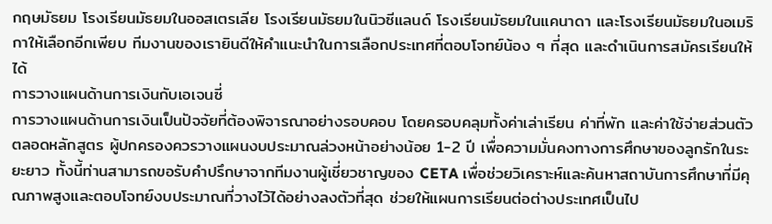กฤษมัธยม โรงเรียนมัธยมในออสเตรเลีย โรงเรียนมัธยมในนิวซีแลนด์ โรงเรียนมัธยมในแคนาดา และโรงเรียนมัธยมในอเมริกาให้เลือกอีกเพียบ ทีมงานของเรายินดีให้คำแนะนำในการเลือกประเทศที่ตอบโจทย์น้อง ๆ ที่สุด และดำเนินการสมัครเรียนให้ได้
การวางแผนด้านการเงินกับเอเจนซี่
การวางแผนด้านการเงินเป็นปัจจัยที่ต้องพิจารณาอย่างรอบคอบ โดยครอบคลุมทั้งค่าเล่าเรียน ค่าที่พัก และค่าใช้จ่ายส่วนตัวตลอดหลักสูตร ผู้ปกครองควรวางแผนงบประมาณล่วงหน้าอย่างน้อย 1-2 ปี เพื่อความมั่นคงทางการศึกษาของลูกรักในระยะยาว ทั้งนี้ท่านสามารถขอรับคำปรึกษาจากทีมงานผู้เชี่ยวชาญของ CETA เพื่อช่วยวิเคราะห์และค้นหาสถาบันการศึกษาที่มีคุณภาพสูงและตอบโจทย์งบประมาณที่วางไว้ได้อย่างลงตัวที่สุด ช่วยให้แผนการเรียนต่อต่างประเทศเป็นไป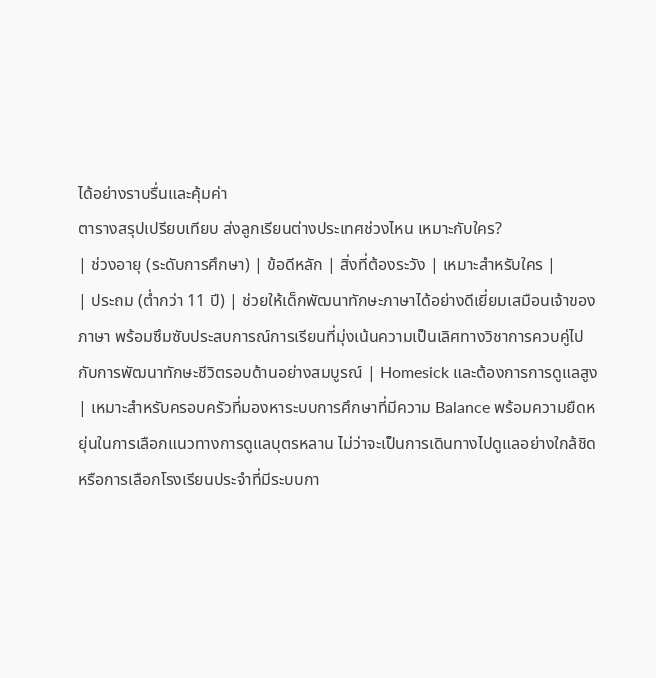ได้อย่างราบรื่นและคุ้มค่า
ตารางสรุปเปรียบเทียบ ส่งลูกเรียนต่างประเทศช่วงไหน เหมาะกับใคร?
| ช่วงอายุ (ระดับการศึกษา) | ข้อดีหลัก | สิ่งที่ต้องระวัง | เหมาะสำหรับใคร |
| ประถม (ต่ำกว่า 11 ปี) | ช่วยให้เด็กพัฒนาทักษะภาษาได้อย่างดีเยี่ยมเสมือนเจ้าของภาษา พร้อมซึมซับประสบการณ์การเรียนที่มุ่งเน้นความเป็นเลิศทางวิชาการควบคู่ไปกับการพัฒนาทักษะชีวิตรอบด้านอย่างสมบูรณ์ | Homesick และต้องการการดูแลสูง | เหมาะสำหรับครอบครัวที่มองหาระบบการศึกษาที่มีความ Balance พร้อมความยืดหยุ่นในการเลือกแนวทางการดูแลบุตรหลาน ไม่ว่าจะเป็นการเดินทางไปดูแลอย่างใกล้ชิด หรือการเลือกโรงเรียนประจำที่มีระบบกา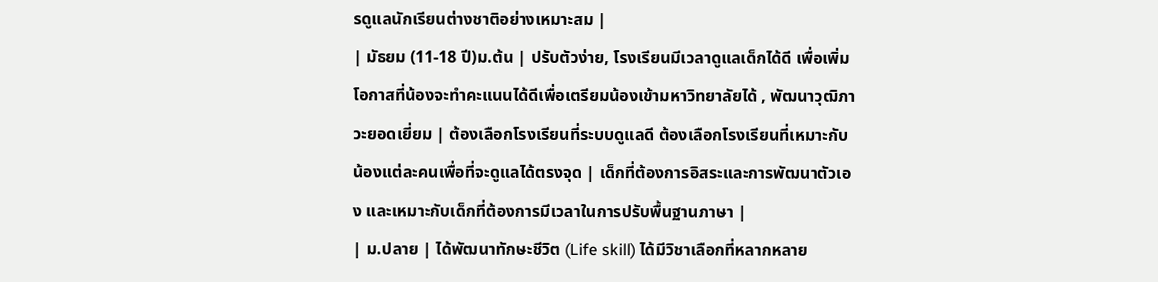รดูแลนักเรียนต่างชาติอย่างเหมาะสม |
| มัธยม (11-18 ปี)ม.ต้น | ปรับตัวง่าย, โรงเรียนมีเวลาดูแลเด็กได้ดี เพื่อเพิ่มโอกาสที่น้องจะทำคะแนนได้ดีเพื่อเตรียมน้องเข้ามหาวิทยาลัยได้ , พัฒนาวุฒิภาวะยอดเยี่ยม | ต้องเลือกโรงเรียนที่ระบบดูแลดี ต้องเลือกโรงเรียนที่เหมาะกับน้องแต่ละคนเพื่อที่จะดูแลได้ตรงจุด | เด็กที่ต้องการอิสระและการพัฒนาตัวเอง และเหมาะกับเด็กที่ต้องการมีเวลาในการปรับพื้นฐานภาษา |
| ม.ปลาย | ได้พัฒนาทักษะชีวิต (Life skill) ได้มีวิชาเลือกที่หลากหลาย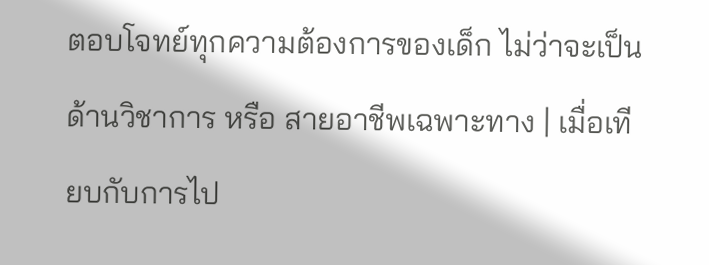ตอบโจทย์ทุกความต้องการของเด็ก ไม่ว่าจะเป็นด้านวิชาการ หรือ สายอาชีพเฉพาะทาง | เมื่อเทียบกับการไป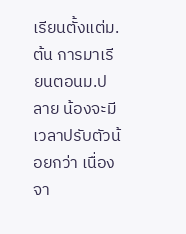เรียนตั้งแต่ม.ต้น การมาเรียนตอนม.ปลาย น้องจะมีเวลาปรับตัวน้อยกว่า เนื่องจา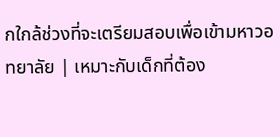กใกล้ช่วงที่จะเตรียมสอบเพื่อเข้ามหาวอทยาลัย | เหมาะกับเด็กที่ต้อง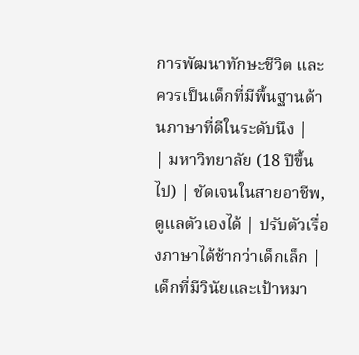การพัฒนาทักษะชีวิต และ ควรเป็นเด็กที่มีพื้นฐานด้านภาษาที่ดีในระดับนึง |
| มหาวิทยาลัย (18 ปีขึ้นไป) | ชัดเจนในสายอาชีพ, ดูแลตัวเองได้ | ปรับตัวเรื่องภาษาได้ช้ากว่าเด็กเล็ก | เด็กที่มีวินัยและเป้าหมา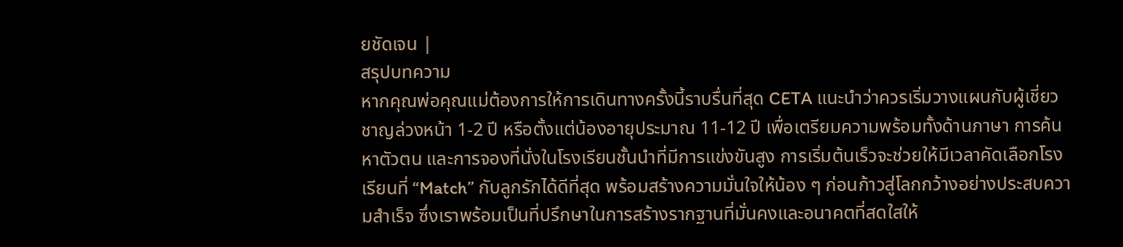ยชัดเจน |
สรุปบทความ
หากคุณพ่อคุณแม่ต้องการให้การเดินทางครั้งนี้ราบรื่นที่สุด CETA แนะนำว่าควรเริ่มวางแผนกับผู้เชี่ยวชาญล่วงหน้า 1-2 ปี หรือตั้งแต่น้องอายุประมาณ 11-12 ปี เพื่อเตรียมความพร้อมทั้งด้านภาษา การค้นหาตัวตน และการจองที่นั่งในโรงเรียนชั้นนำที่มีการแข่งขันสูง การเริ่มต้นเร็วจะช่วยให้มีเวลาคัดเลือกโรงเรียนที่ “Match” กับลูกรักได้ดีที่สุด พร้อมสร้างความมั่นใจให้น้อง ๆ ก่อนก้าวสู่โลกกว้างอย่างประสบความสำเร็จ ซึ่งเราพร้อมเป็นที่ปรึกษาในการสร้างรากฐานที่มั่นคงและอนาคตที่สดใสให้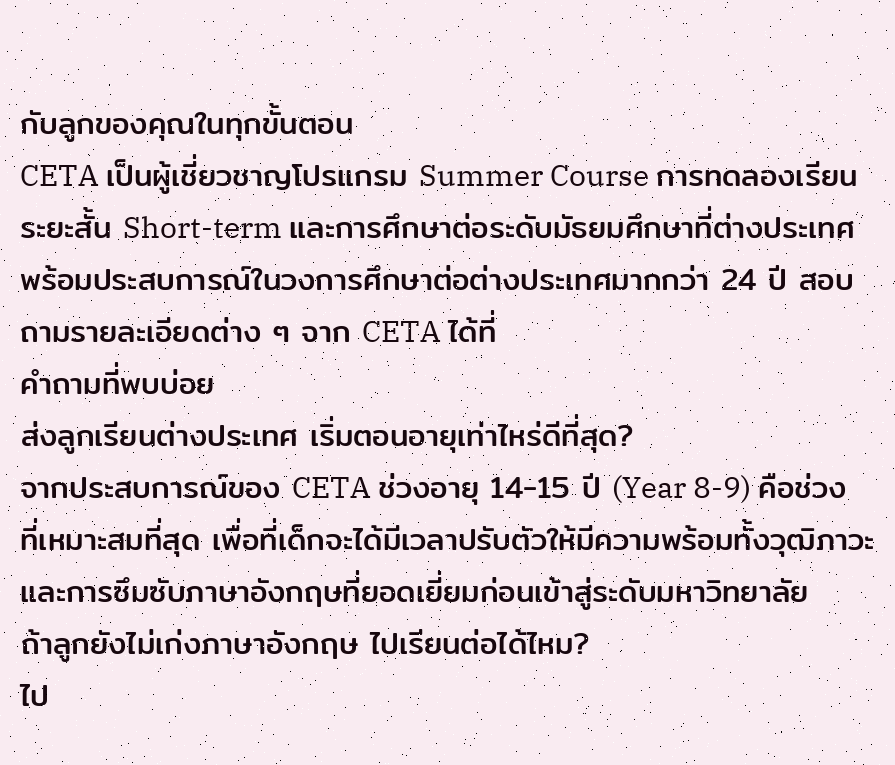กับลูกของคุณในทุกขั้นตอน
CETA เป็นผู้เชี่ยวชาญโปรแกรม Summer Course การทดลองเรียนระยะสั้น Short-term และการศึกษาต่อระดับมัธยมศึกษาที่ต่างประเทศ พร้อมประสบการณ์ในวงการศึกษาต่อต่างประเทศมากกว่า 24 ปี สอบถามรายละเอียดต่าง ๆ จาก CETA ได้ที่
คำถามที่พบบ่อย
ส่งลูกเรียนต่างประเทศ เริ่มตอนอายุเท่าไหร่ดีที่สุด?
จากประสบการณ์ของ CETA ช่วงอายุ 14-15 ปี (Year 8-9) คือช่วงที่เหมาะสมที่สุด เพื่อที่เด็กจะได้มีเวลาปรับตัวให้มีความพร้อมทั้งวุฒิภาวะและการซึมซับภาษาอังกฤษที่ยอดเยี่ยมก่อนเข้าสู่ระดับมหาวิทยาลัย
ถ้าลูกยังไม่เก่งภาษาอังกฤษ ไปเรียนต่อได้ไหม?
ไป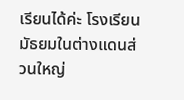เรียนได้ค่ะ โรงเรียนมัธยมในต่างแดนส่วนใหญ่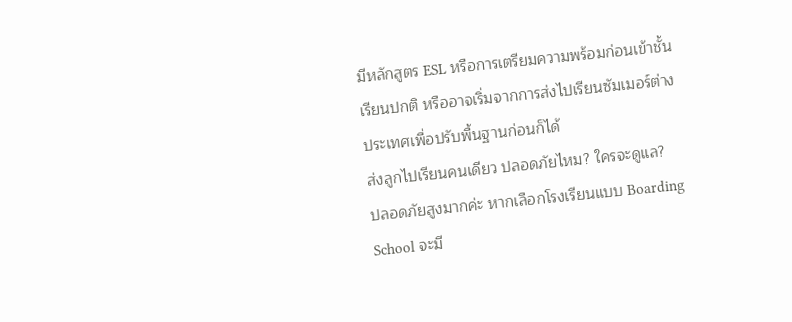มีหลักสูตร ESL หรือการเตรียมความพร้อมก่อนเข้าชั้นเรียนปกติ หรืออาจเริ่มจากการส่งไปเรียนซัมเมอร์ต่างประเทศเพื่อปรับพื้นฐานก่อนก็ได้
ส่งลูกไปเรียนคนเดียว ปลอดภัยไหม? ใครจะดูแล?
ปลอดภัยสูงมากค่ะ หากเลือกโรงเรียนแบบ Boarding School จะมี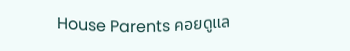House Parents คอยดูแล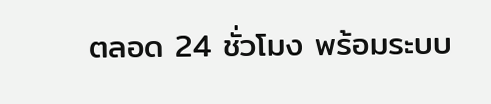ตลอด 24 ชั่วโมง พร้อมระบบ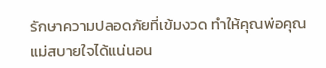รักษาความปลอดภัยที่เข้มงวด ทำให้คุณพ่อคุณแม่สบายใจได้แน่นอน